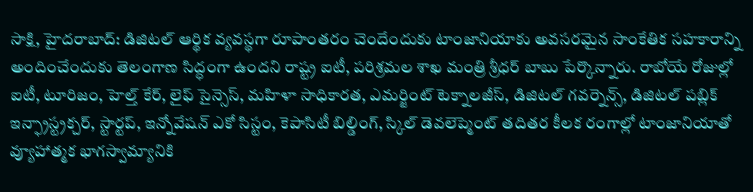సాక్షి, హైదరాబాద్: డిజిటల్ ఆర్థిక వ్యవస్థగా రూపాంతరం చెందేందుకు టాంజానియాకు అవసరమైన సాంకేతిక సహకారాన్ని అందించేందుకు తెలంగాణ సిద్ధంగా ఉందని రాష్ట్ర ఐటీ, పరిశ్రమల శాఖ మంత్రి శ్రీధర్ బాబు పేర్కొన్నారు. రాబోయే రోజుల్లో ఐటీ, టూరిజం, హెల్త్ కేర్, లైఫ్ సైన్సెస్, మహిళా సాధికారత, ఎమర్జింట్ టెక్నాలజీస్, డిజిటల్ గవర్నెన్స్, డిజిటల్ పబ్లిక్ ఇన్ఫ్రాస్ట్రక్చర్, స్టార్టప్, ఇన్నోవేషన్ ఎకో సిస్టం, కెపాసిటీ బిల్డింగ్, స్కిల్ డెవలెప్మెంట్ తదితర కీలక రంగాల్లో టాంజానియాతో వ్యూహాత్మక భాగస్వామ్యానికి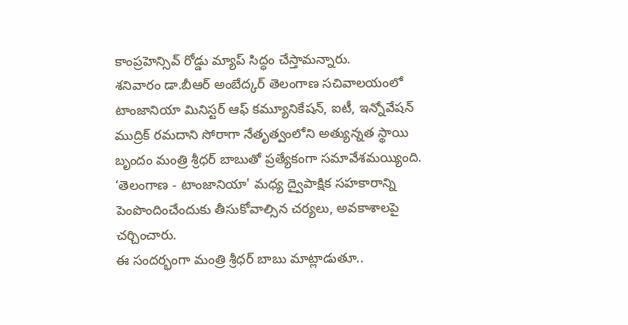కాంప్రహెన్సివ్ రోడ్డు మ్యాప్ సిద్ధం చేస్తామన్నారు.
శనివారం డా.బీఆర్ అంబేద్కర్ తెలంగాణ సచివాలయంలో టాంజానియా మినిస్టర్ ఆఫ్ కమ్యూనికేషన్, ఐటీ, ఇన్నోవేషన్ ముద్రిక్ రమదాని సోరాగా నేతృత్వంలోని అత్యున్నత స్థాయి బృందం మంత్రి శ్రీధర్ బాబుతో ప్రత్యేకంగా సమావేశమయ్యింది. ‘తెలంగాణ - టాంజానియా' మధ్య ద్వైపాక్షిక సహకారాన్ని పెంపొందించేందుకు తీసుకోవాల్సిన చర్యలు, అవకాశాలపై చర్చించారు.
ఈ సందర్భంగా మంత్రి శ్రీధర్ బాబు మాట్లాడుతూ..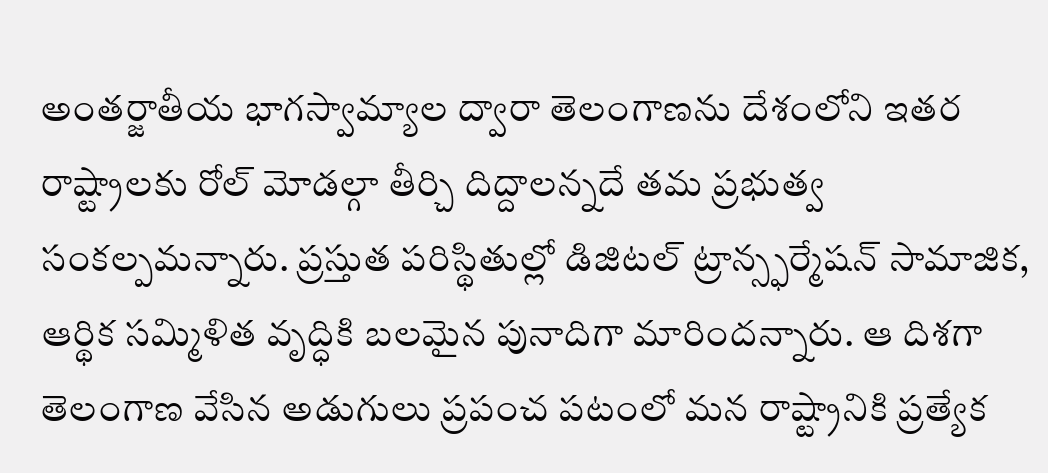అంతర్జాతీయ భాగస్వామ్యాల ద్వారా తెలంగాణను దేశంలోని ఇతర రాష్ట్రాలకు రోల్ మోడల్గా తీర్చి దిద్దాలన్నదే తమ ప్రభుత్వ సంకల్పమన్నారు. ప్రస్తుత పరిస్థితుల్లో డిజిటల్ ట్రాన్స్ఫర్మేషన్ సామాజిక, ఆర్థిక సమ్మిళిత వృద్ధికి బలమైన పునాదిగా మారిందన్నారు. ఆ దిశగా తెలంగాణ వేసిన అడుగులు ప్రపంచ పటంలో మన రాష్ట్రానికి ప్రత్యేక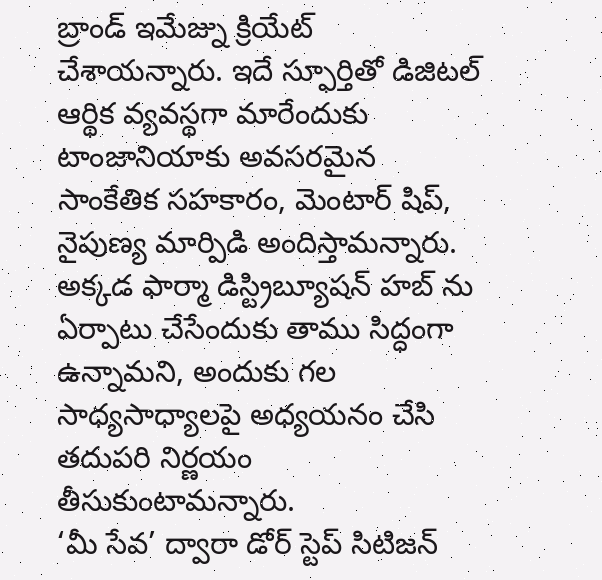బ్రాండ్ ఇమేజ్ను క్రియేట్ చేశాయన్నారు. ఇదే స్ఫూర్తితో డిజిటల్ ఆర్థిక వ్యవస్థగా మారేందుకు టాంజానియాకు అవసరమైన సాంకేతిక సహకారం, మెంటార్ షిప్, నైపుణ్య మార్పిడి అందిస్తామన్నారు. అక్కడ ఫార్మా డిస్ట్రిబ్యూషన్ హబ్ ను ఏర్పాటు చేసేందుకు తాము సిద్ధంగా ఉన్నామని, అందుకు గల సాధ్యసాధ్యాలపై అధ్యయనం చేసి తదుపరి నిర్ణయం తీసుకుంటామన్నారు.
‘మీ సేవ’ ద్వారా డోర్ స్టెప్ సిటిజన్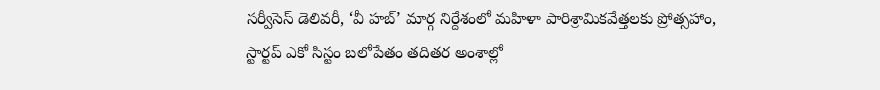సర్వీసెస్ డెలివరీ, ‘వీ హబ్’ మార్గ నిర్దేశంలో మహిళా పారిశ్రామికవేత్తలకు ప్రోత్సహాం, స్టార్టప్ ఎకో సిస్టం బలోపేతం తదితర అంశాల్లో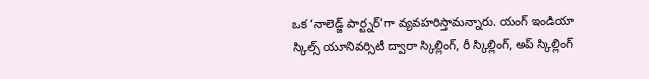ఒక ‘నాలెడ్జ్ పార్ట్నర్’గా వ్యవహరిస్తామన్నారు. యంగ్ ఇండియా స్కిల్స్ యూనివర్సిటీ ద్వారా స్కిల్లింగ్, రీ స్కిల్లింగ్, అప్ స్కిల్లింగ్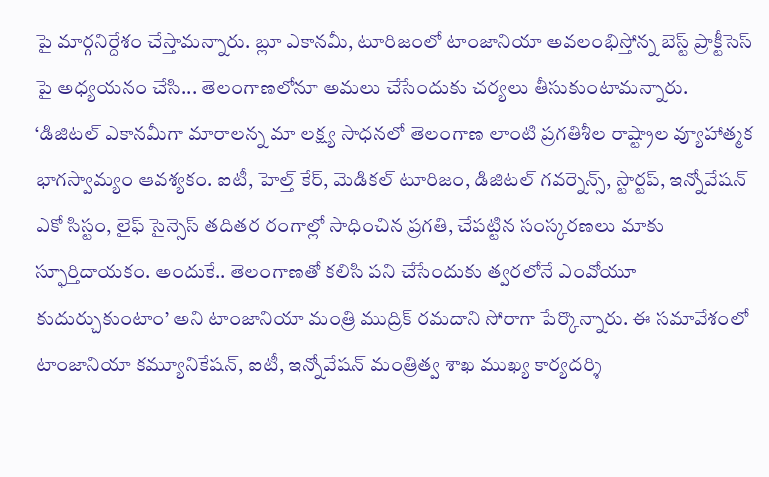పై మార్గనిర్దేశం చేస్తామన్నారు. బ్లూ ఎకానమీ, టూరిజంలో టాంజానియా అవలంభిస్తోన్న బెస్ట్ ప్రాక్టీసెస్ పై అధ్యయనం చేసి... తెలంగాణలోనూ అమలు చేసేందుకు చర్యలు తీసుకుంటామన్నారు.
‘డిజిటల్ ఎకానమీగా మారాలన్న మా లక్ష్య సాధనలో తెలంగాణ లాంటి ప్రగతిశీల రాష్ట్రాల వ్యూహాత్మక భాగస్వామ్యం ఆవశ్యకం. ఐటీ, హెల్త్ కేర్, మెడికల్ టూరిజం, డిజిటల్ గవర్నెన్స్, స్టార్టప్, ఇన్నోవేషన్ ఎకో సిస్టం, లైఫ్ సైన్సెస్ తదితర రంగాల్లో సాధించిన ప్రగతి, చేపట్టిన సంస్కరణలు మాకు స్ఫూర్తిదాయకం. అందుకే.. తెలంగాణతో కలిసి పని చేసేందుకు త్వరలోనే ఎంవోయూ కుదుర్చుకుంటాం’ అని టాంజానియా మంత్రి ముద్రిక్ రమదాని సోరాగా పేర్కొన్నారు. ఈ సమావేశంలో టాంజానియా కమ్యూనికేషన్, ఐటీ, ఇన్నోవేషన్ మంత్రిత్వ శాఖ ముఖ్య కార్యదర్శి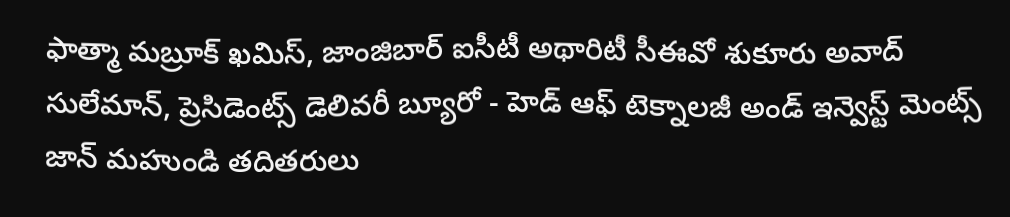ఫాత్మా మబ్రూక్ ఖమిస్, జాంజిబార్ ఐసీటీ అథారిటీ సీఈవో శుకూరు అవాద్ సులేమాన్, ప్రెసిడెంట్స్ డెలివరీ బ్యూరో - హెడ్ ఆఫ్ టెక్నాలజీ అండ్ ఇన్వెస్ట్ మెంట్స్ జాన్ మహుండి తదితరులు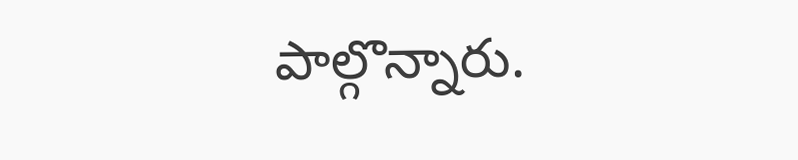పాల్గొన్నారు.